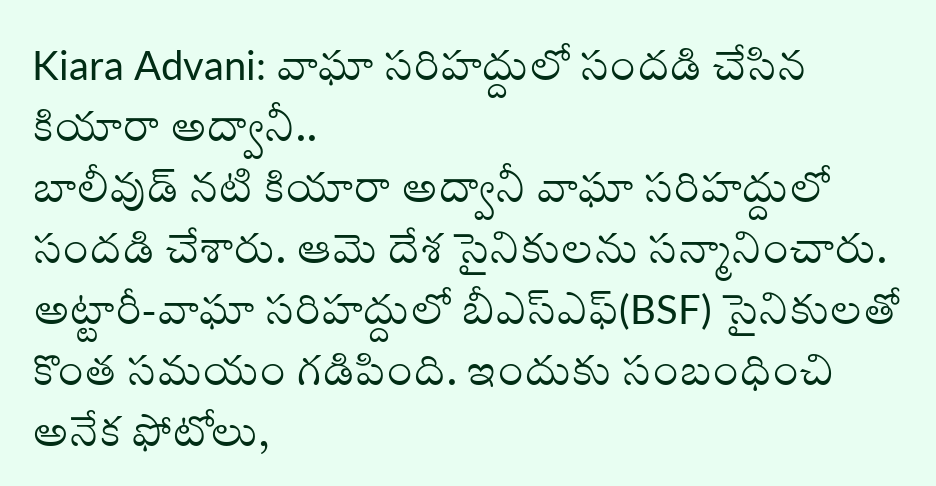Kiara Advani: వాఘా సరిహద్దులో సందడి చేసిన కియారా అద్వానీ..
బాలీవుడ్ నటి కియారా అద్వానీ వాఘా సరిహద్దులో సందడి చేశారు. ఆమె దేశ సైనికులను సన్మానించారు. అట్టారీ-వాఘా సరిహద్దులో బీఎస్ఎఫ్(BSF) సైనికులతో కొంత సమయం గడిపింది. ఇందుకు సంబంధించి అనేక ఫోటోలు,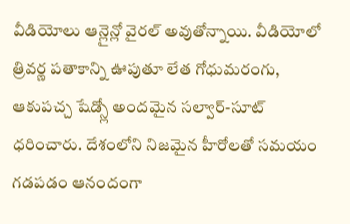వీడియోలు ఆన్లైన్లో వైరల్ అవుతోన్నాయి. వీడియోలో త్రివర్ణ పతాకాన్ని ఊపుతూ లేత గోధుమరంగు, ఆకుపచ్చ షేడ్స్లో అందమైన సల్వార్-సూట్ ధరించారు. దేశంలోని నిజమైన హీరోలతో సమయం గడపడం ఆనందంగా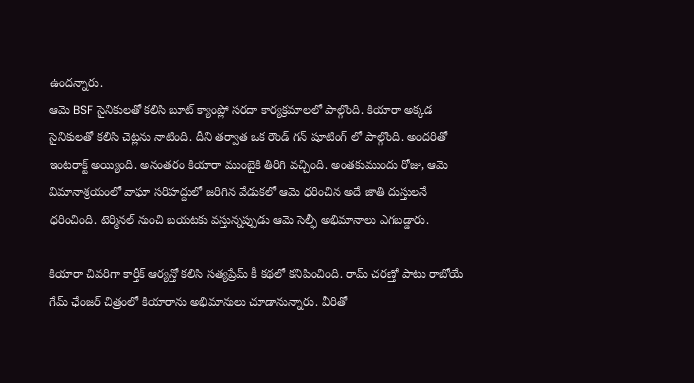ఉందన్నారు.
ఆమె BSF సైనికులతో కలిసి బూట్ క్యాంప్లో సరదా కార్యక్రమాలలో పాల్గొంది. కియారా అక్కడ సైనికులతో కలిసి చెట్లను నాటింది. దీని తర్వాత ఒక రౌండ్ గన్ షూటింగ్ లో పాల్గొంది. అందరితో ఇంటరాక్ట్ అయ్యింది. అనంతరం కియారా ముంబైకి తిరిగి వచ్చింది. అంతకుముందు రోజు, ఆమె విమానాశ్రయంలో వాఘా సరిహద్దులో జరిగిన వేడుకలో ఆమె ధరించిన అదే జాతి దుస్తులనే ధరించింది. టెర్మినల్ నుంచి బయటకు వస్తున్నప్పుడు ఆమె సెల్ఫీ అభిమానాలు ఎగబడ్డారు.

కియారా చివరిగా కార్తీక్ ఆర్యన్తో కలిసి సత్యప్రేమ్ కీ కథలో కనిపించింది. రామ్ చరణ్తో పాటు రాబోయే గేమ్ ఛేంజర్ చిత్రంలో కియారాను అభిమానులు చూడానున్నారు. వీరితో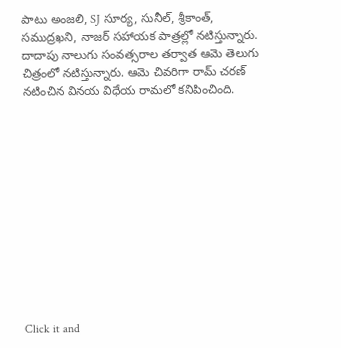పాటు అంజలి, SJ సూర్య, సునీల్, శ్రీకాంత్, సముద్రఖని, నాజర్ సహాయక పాత్రల్లో నటిస్తున్నారు. దాదాపు నాలుగు సంవత్సరాల తర్వాత ఆమె తెలుగు చిత్రంలో నటిస్తున్నారు. ఆమె చివరిగా రామ్ చరణ్ నటించిన వినయ విధేయ రామలో కనిపించింది.












Click it and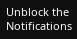Unblock the Notifications